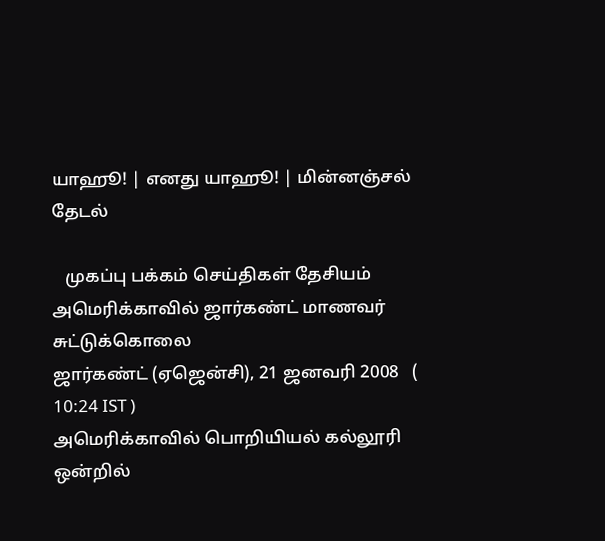யாஹூ! | எனது யாஹூ! | மின்னஞ்சல்
தேடல்

   முகப்பு பக்கம் செய்திகள் தேசியம்
அமெரிக்காவில் ஜார்கண்ட் மாணவர் சுட்டுக்கொலை
ஜார்கண்ட் (ஏஜென்சி), 21 ஜனவரி 2008   ( 10:24 IST )
அமெரிக்காவில் பொறியியல் கல்லூரி ஒன்றில்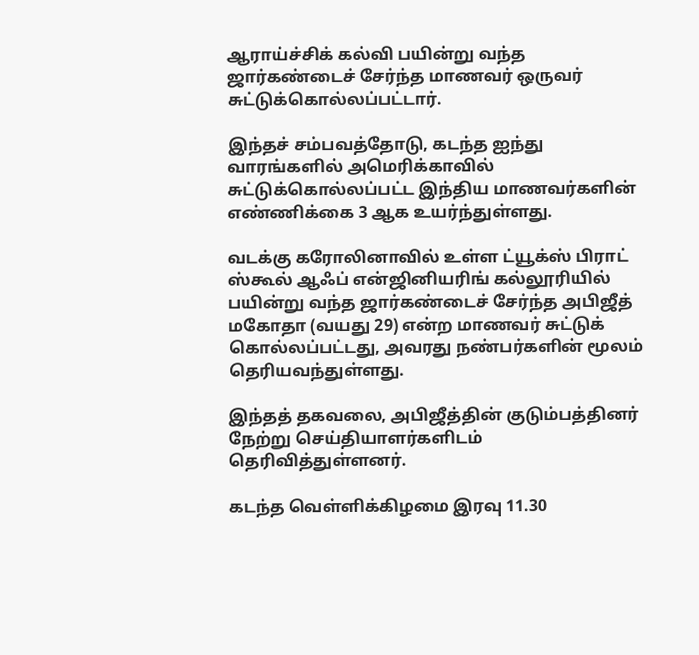ஆராய்ச்சிக் கல்வி பயின்று வந்த ஜார்கண்டைச் சேர்ந்த மாணவர் ஒருவர் சுட்டுக்கொல்லப்பட்டார்.

இந்தச் சம்பவத்தோடு, கடந்த ஐந்து வாரங்களில் அமெரிக்காவில் சுட்டுக்கொல்லப்பட்ட இந்திய மாணவர்களின் எண்ணிக்கை 3 ஆக உயர்ந்துள்ளது.

வடக்கு கரோலினாவில் உள்ள ட்யூக்ஸ் பிராட் ஸ்கூல் ஆஃப் என்ஜினியரிங் கல்லூரியில் பயின்று வந்த ஜார்கண்டைச் சேர்ந்த அபிஜீத் மகோதா (வயது 29) என்ற மாணவர் சுட்டுக் கொல்லப்பட்டது, அவரது நண்பர்களின் மூலம் தெரியவந்துள்ளது.

இந்தத் தகவலை, அபிஜீத்தின் குடும்பத்தினர் நேற்று செய்தியாளர்களிடம் தெரிவித்துள்ளனர்.

கடந்த வெள்ளிக்கிழமை இரவு 11.30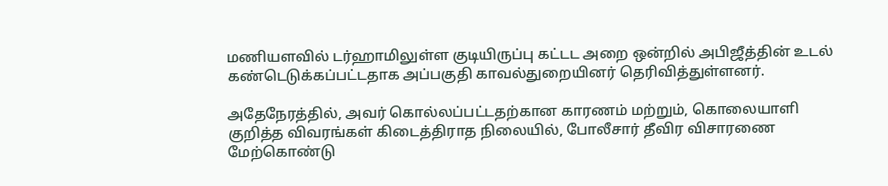மணியளவில் டர்ஹாமிலுள்ள குடியிருப்பு கட்டட அறை ஒன்றில் அபிஜீத்தின் உடல் கண்டெடுக்கப்பட்டதாக அப்பகுதி காவல்துறையினர் தெரிவித்துள்ளனர்.

அதேநேரத்தில், அவர் கொல்லப்பட்டதற்கான காரணம் மற்றும், கொலையாளி குறித்த விவரங்கள் கிடைத்திராத நிலையில், போலீசார் தீவிர விசாரணை மேற்கொண்டு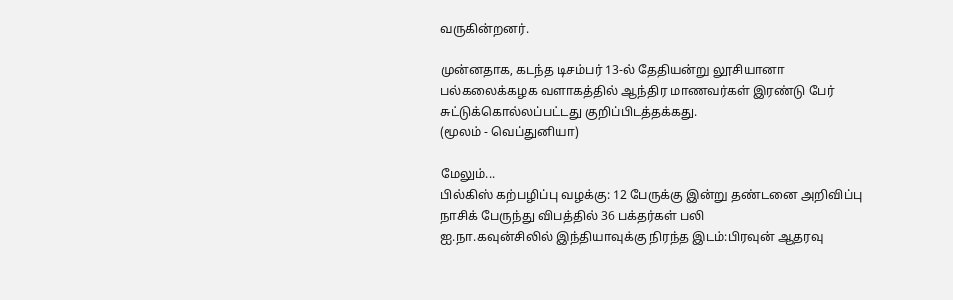வருகின்றனர்.

முன்னதாக, கடந்த டிசம்பர் 13-ல் தேதியன்று லூசியானா பல்கலைக்கழக வளாகத்தில் ஆந்திர மாணவர்கள் இரண்டு பேர் சுட்டுக்கொல்லப்பட்டது குறிப்பிடத்தக்கது.
(மூலம் - வெப்துனியா)

மேலும்...
பில்கிஸ் கற்பழிப்பு வழக்கு: 12 பேருக்கு இன்று தண்டனை அறிவிப்பு
நாசிக் பேருந்து விபத்தில் 36 பக்தர்கள் பலி
ஐ.நா.கவுன்சிலில் இந்தியாவுக்கு நிரந்த இடம்:பிரவுன் ஆதரவு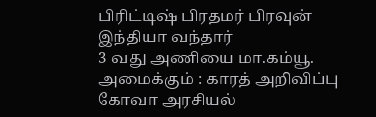பிரிட்டிஷ் பிரதமர் பிரவுன் இந்தியா வந்தார்
3 வது அணியை மா.கம்யூ. அமைக்கும் : காரத் அறிவிப்பு
கோவா அரசியல்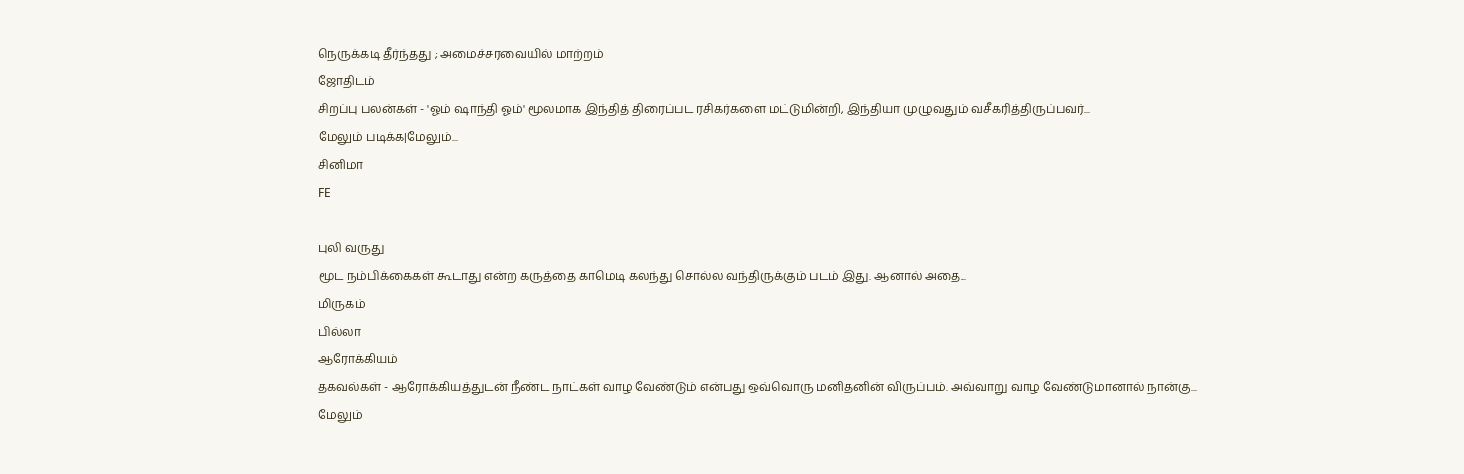நெருக்கடி தீர்ந்தது ; அமைச்சரவையில் மாற்றம்
ஜோதிடம்
சிறப்பு பலன்கள் - 'ஓம் ஷாந்தி ஓம்' மூலமாக இந்தித் திரைப்பட ரசிகர்களை மட்டுமின்றி, இந்தியா முழுவதும் வசீகரித்திருப்பவர்...
மேலும் படிக்க|மேலும்...
சினிமா
FE

புலி வருது
மூட நம்பிக்கைகள் கூடாது என்ற கருத்தை காமெடி கலந்து சொல்ல வந்திருக்கும் படம் இது. ஆனால் அதை...
மிருகம்
பில்லா
ஆரோக்கியம்
தகவல்கள் - ஆரோக்கியத்துடன் நீண்ட நாட்கள் வாழ வேண்டும் என்பது ஒவ்வொரு மனிதனின் விருப்பம். அவ்வாறு வாழ வேண்டுமானால் நான்கு...
மேலும்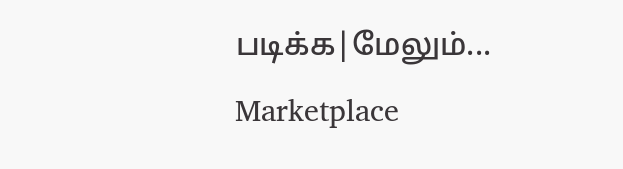படிக்க|மேலும்...
Marketplace